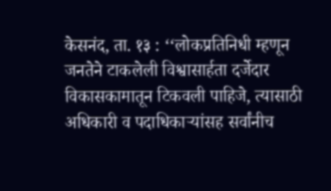केसनंद, ता. १३ : ‘‘लोकप्रतिनिधी म्हणून जनतेने टाकलेली विश्वासार्हता दर्जेदार विकासकामातून टिकवली पाहिजे, त्यासाठी अधिकारी व पदाधिकाऱ्यांसह सर्वांनीच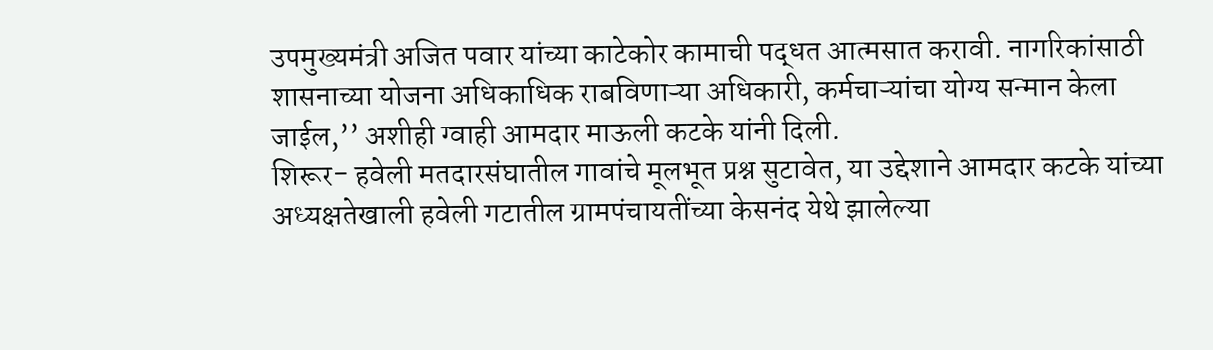उपमुख्यमंत्री अजित पवार यांच्या काटेकोर कामाची पद्धत आत्मसात करावी. नागरिकांसाठी शासनाच्या योजना अधिकाधिक राबविणाऱ्या अधिकारी, कर्मचाऱ्यांचा योग्य सन्मान केला जाईल,’’ अशीही ग्वाही आमदार माऊली कटके यांनी दिली.
शिरूर- हवेली मतदारसंघातील गावांचे मूलभूत प्रश्न सुटावेत, या उद्देशाने आमदार कटके यांच्या अध्यक्षतेखाली हवेली गटातील ग्रामपंचायतींच्या केसनंद येथे झालेल्या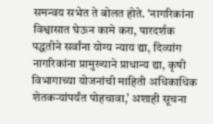समन्वय सभेत ते बोलत होते. ‘नागरिकांना विश्वासात घेऊन कामे करा, पारदर्शक पद्धतीने सर्वांना योग्य न्याय द्या, दिव्यांग नागरिकांना प्रामुख्याने प्राधान्य द्या, कृषी विभागाच्या योजनांची माहिती अधिकाधिक शेतकऱ्यांपर्यंत पोहचावा,’ अशाही सूचना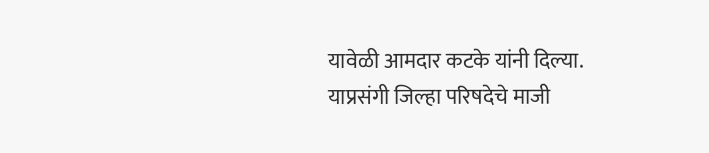यावेळी आमदार कटके यांनी दिल्या.
याप्रसंगी जिल्हा परिषदेचे माजी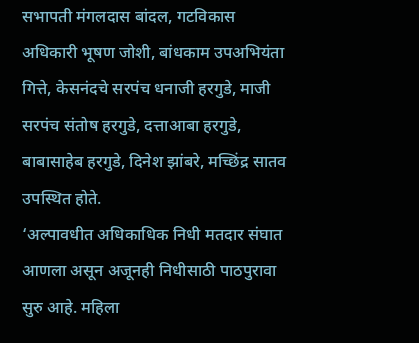सभापती मंगलदास बांदल, गटविकास अधिकारी भूषण जोशी, बांधकाम उपअभियंता गित्ते, केसनंदचे सरपंच धनाजी हरगुडे, माजी सरपंच संतोष हरगुडे, दत्ताआबा हरगुडे, बाबासाहेब हरगुडे, दिनेश झांबरे, मच्छिंद्र सातव उपस्थित होते.
‘अल्पावधीत अधिकाधिक निधी मतदार संघात आणला असून अजूनही निधीसाठी पाठपुरावा सुरु आहे. महिला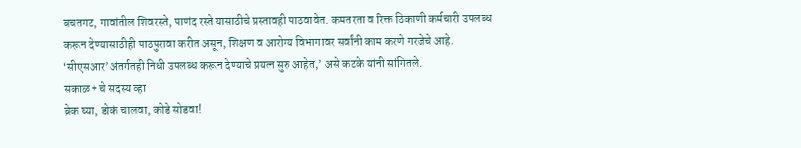बचतगट, गावांतील शिवरस्ते, पाणंद रस्ते यासाठीचे प्रस्तावही पाठवावेत. कमतरता व रिक्त ठिकाणी कर्मचारी उपलब्ध करून देण्यासाठीही पाठपुरावा करीत असून, शिक्षण व आरोग्य विभागावर सर्वांनी काम करणे गरजेचे आहे. ‘सीएसआर’अंतर्गतही निधी उपलब्ध करून देण्याचे प्रयत्न सुरु आहेत,’ असे कटके यांनी सांगितले.
सकाळ+ चे सदस्य व्हा
ब्रेक घ्या, डोकं चालवा, कोडे सोडवा!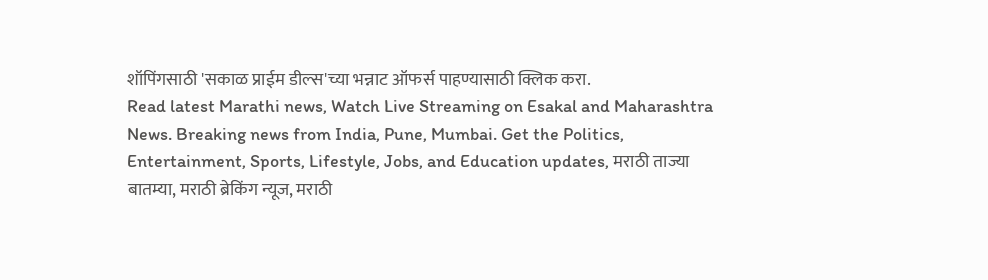शॉपिंगसाठी 'सकाळ प्राईम डील्स'च्या भन्नाट ऑफर्स पाहण्यासाठी क्लिक करा.
Read latest Marathi news, Watch Live Streaming on Esakal and Maharashtra News. Breaking news from India, Pune, Mumbai. Get the Politics, Entertainment, Sports, Lifestyle, Jobs, and Education updates, मराठी ताज्या बातम्या, मराठी ब्रेकिंग न्यूज, मराठी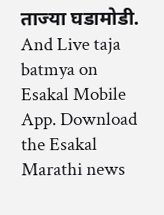ताज्या घडामोडी. And Live taja batmya on Esakal Mobile App. Download the Esakal Marathi news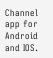Channel app for Android and IOS.